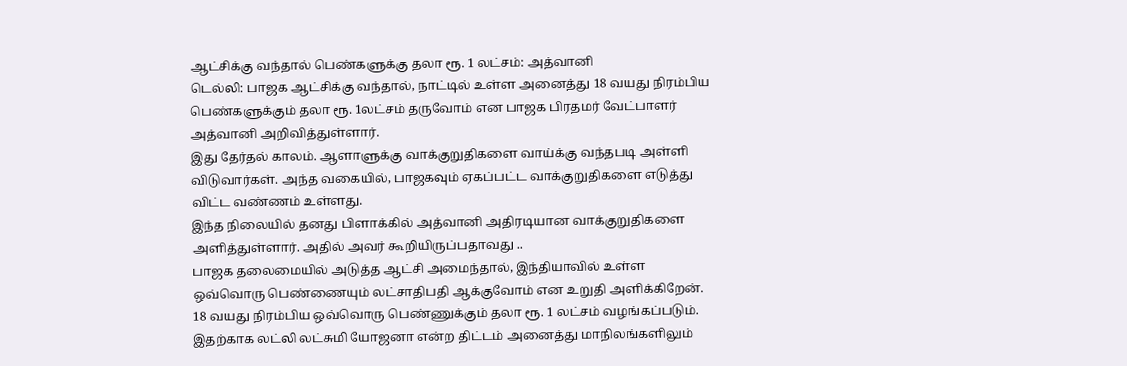ஆட்சிக்கு வந்தால் பெண்களுக்கு தலா ரூ. 1 லட்சம்: அத்வானி
டெல்லி: பாஜக ஆட்சிக்கு வந்தால், நாட்டில் உள்ள அனைத்து 18 வயது நிரம்பிய பெண்களுக்கும் தலா ரூ. 1லட்சம் தருவோம் என பாஜக பிரதமர் வேட்பாளர் அத்வானி அறிவித்துள்ளார்.
இது தேர்தல் காலம். ஆளாளுக்கு வாக்குறுதிகளை வாய்க்கு வந்தபடி அள்ளி விடுவார்கள். அந்த வகையில், பாஜகவும் ஏகப்பட்ட வாக்குறுதிகளை எடுத்து விட்ட வண்ணம் உள்ளது.
இந்த நிலையில் தனது பிளாக்கில் அத்வானி அதிரடியான வாக்குறுதிகளை அளித்துள்ளார். அதில் அவர் கூறியிருப்பதாவது ..
பாஜக தலைமையில் அடுத்த ஆட்சி அமைந்தால், இந்தியாவில் உள்ள ஒவ்வொரு பெண்ணையும் லட்சாதிபதி ஆக்குவோம் என உறுதி அளிக்கிறேன். 18 வயது நிரம்பிய ஒவ்வொரு பெண்ணுக்கும் தலா ரூ. 1 லட்சம் வழங்கப்படும்.
இதற்காக லட்லி லட்சுமி யோஜனா என்ற திட்டம் அனைத்து மாநிலங்களிலும்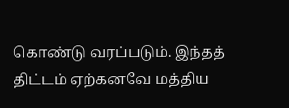கொண்டு வரப்படும். இந்தத் திட்டம் ஏற்கனவே மத்திய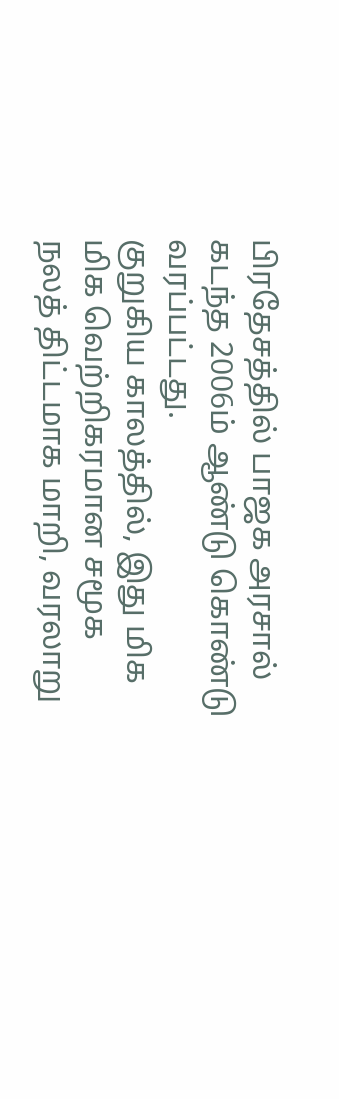பிரதேசத்தில் பாஜக அரசால் கடந்த 2006ம் ஆண்டு கொண்டு வரப்பட்டது.
குறுகிய காலத்தில், இது மிக மிக வெற்றிகரமான சமூக நலத் திட்டமாக மாறி, வரலாறு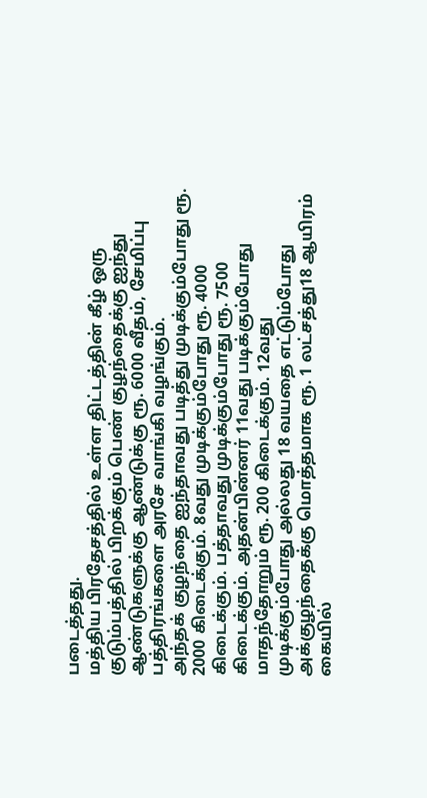படைத்தது.
மத்திய பிரதேசத்தில் உள்ள திட்டத்தின் கீழ் ஒரு குடும்பத்தில் பிறக்கும் பெண் குழந்தைக்கு ஐந்து ஆண்டுகளுக்கு ஆண்டுக்கு ரூ. 6000 வீதம், சேமிப்பு பத்திரங்களை அரசே வாங்கி வழங்கும்.
அந்தக் குழந்தை ஐந்தாவது படித்து முடிக்கும்போது ரூ. 2000 கிடைக்கும். 8வது முடிக்கும்போது ரூ. 4000 கிடைக்கும். பத்தாவது முடிக்கும்போது ரூ. 7500 கிடைக்கும். அதன்பின்னர் 11வது படிக்கும்போது மாதந்தோறும் ரூ. 200 கிடைக்கும். 12வது முடிக்கும்போது அல்லது 18 வயதை எட்டும்போது அக்குழந்தைக்கு மொத்தமாக ரூ. 1 லட்சத்து18 ஆயிரம் கையில்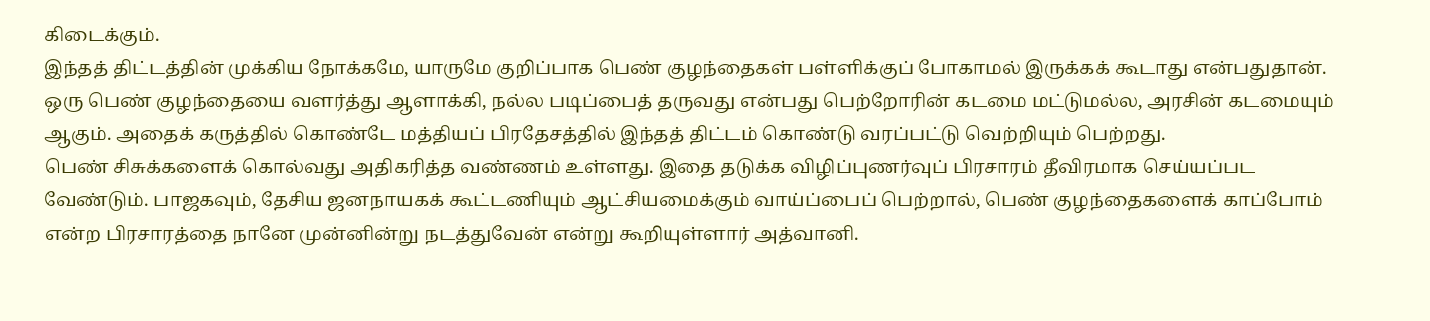கிடைக்கும்.
இந்தத் திட்டத்தின் முக்கிய நோக்கமே, யாருமே குறிப்பாக பெண் குழந்தைகள் பள்ளிக்குப் போகாமல் இருக்கக் கூடாது என்பதுதான். ஒரு பெண் குழந்தையை வளர்த்து ஆளாக்கி, நல்ல படிப்பைத் தருவது என்பது பெற்றோரின் கடமை மட்டுமல்ல, அரசின் கடமையும் ஆகும். அதைக் கருத்தில் கொண்டே மத்தியப் பிரதேசத்தில் இந்தத் திட்டம் கொண்டு வரப்பட்டு வெற்றியும் பெற்றது.
பெண் சிசுக்களைக் கொல்வது அதிகரித்த வண்ணம் உள்ளது. இதை தடுக்க விழிப்புணர்வுப் பிரசாரம் தீவிரமாக செய்யப்பட வேண்டும். பாஜகவும், தேசிய ஜனநாயகக் கூட்டணியும் ஆட்சியமைக்கும் வாய்ப்பைப் பெற்றால், பெண் குழந்தைகளைக் காப்போம் என்ற பிரசாரத்தை நானே முன்னின்று நடத்துவேன் என்று கூறியுள்ளார் அத்வானி.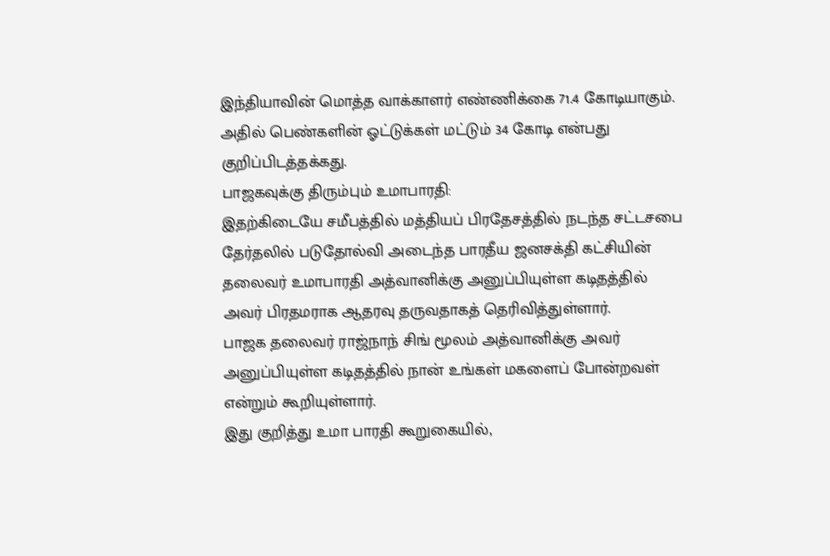இந்தியாவின் மொத்த வாக்காளர் எண்ணிக்கை 71.4 கோடியாகும். அதில் பெண்களின் ஓட்டுக்கள் மட்டும் 34 கோடி என்பது குறிப்பிடத்தக்கது.
பாஜகவுக்கு திரும்பும் உமாபாரதி:
இதற்கிடையே சமீபத்தில் மத்தியப் பிரதேசத்தில் நடந்த சட்டசபை தேர்தலில் படுதோல்வி அடைந்த பாரதீய ஜனசக்தி கட்சியின் தலைவர் உமாபாரதி அத்வானிக்கு அனுப்பியுள்ள கடிதத்தில் அவர் பிரதமராக ஆதரவு தருவதாகத் தெரிவித்துள்ளார்.
பாஜக தலைவர் ராஜ்நாந் சிங் மூலம் அத்வானிக்கு அவர் அனுப்பியுள்ள கடிதத்தில் நான் உங்கள் மகளைப் போன்றவள் என்றும் கூறியுள்ளார்.
இது குறித்து உமா பாரதி கூறுகையில்,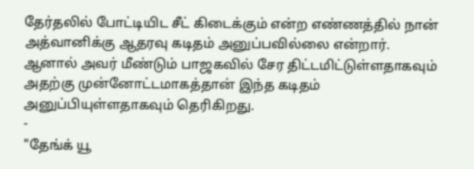தேர்தலில் போட்டியிட சீட் கிடைக்கும் என்ற எண்ணத்தில் நான் அத்வானிக்கு ஆதரவு கடிதம் அனுப்பவில்லை என்றார்.
ஆனால் அவர் மீண்டும் பாஜகவில் சேர திட்டமிட்டுள்ளதாகவும் அதற்கு முன்னோட்டமாகத்தான் இந்த கடிதம் அனுப்பியுள்ளதாகவும் தெரிகிறது.
-
"தேங்க் யூ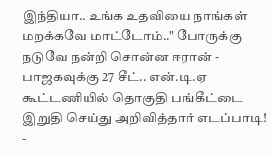இந்தியா.. உங்க உதவியை நாங்கள் மறக்கவே மாட்டோம்.." போருக்கு நடுவே நன்றி சொன்ன ஈரான் -
பாஜகவுக்கு 27 சீட்.. என்.டி.ஏ கூட்டணியில் தொகுதி பங்கீட்டை இறுதி செய்து அறிவித்தார் எடப்பாடி! -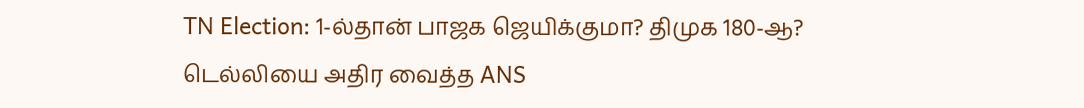TN Election: 1-ல்தான் பாஜக ஜெயிக்குமா? திமுக 180-ஆ? டெல்லியை அதிர வைத்த ANS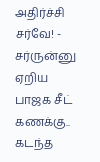அதிர்ச்சி சர்வே! -
சர்ருன்னு ஏறிய பாஜக சீட் கணக்கு.. கடந்த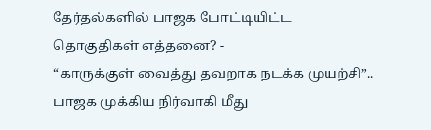தேர்தல்களில் பாஜக போட்டியிட்ட தொகுதிகள் எத்தனை? -
“காருக்குள் வைத்து தவறாக நடக்க முயற்சி”.. பாஜக முக்கிய நிர்வாகி மீது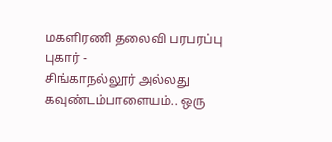மகளிரணி தலைவி பரபரப்பு புகார் -
சிங்காநல்லூர் அல்லது கவுண்டம்பாளையம்.. ஒரு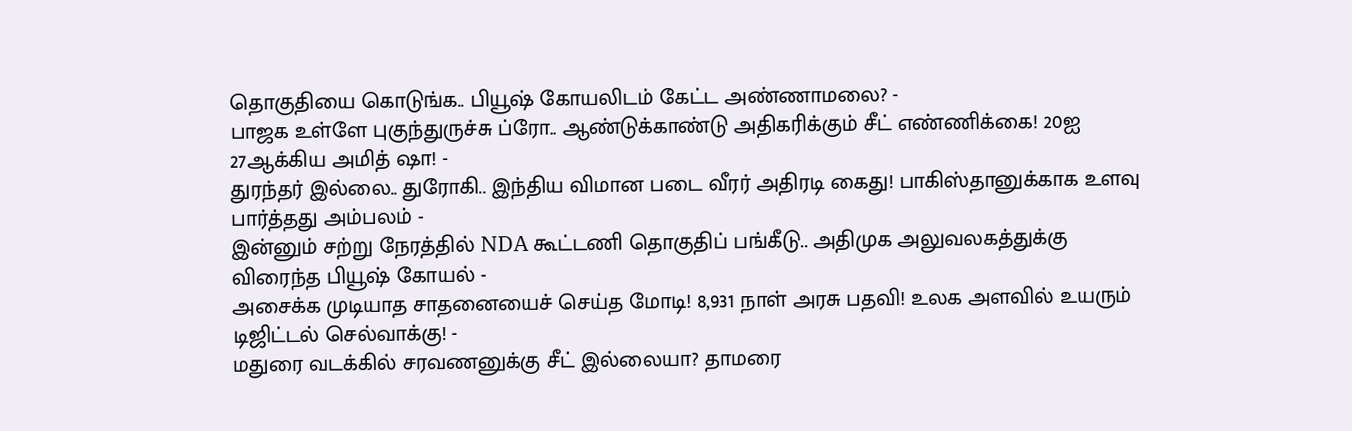தொகுதியை கொடுங்க.. பியூஷ் கோயலிடம் கேட்ட அண்ணாமலை? -
பாஜக உள்ளே புகுந்துருச்சு ப்ரோ.. ஆண்டுக்காண்டு அதிகரிக்கும் சீட் எண்ணிக்கை! 20ஐ 27ஆக்கிய அமித் ஷா! -
துரந்தர் இல்லை.. துரோகி.. இந்திய விமான படை வீரர் அதிரடி கைது! பாகிஸ்தானுக்காக உளவு பார்த்தது அம்பலம் -
இன்னும் சற்று நேரத்தில் NDA கூட்டணி தொகுதிப் பங்கீடு.. அதிமுக அலுவலகத்துக்கு விரைந்த பியூஷ் கோயல் -
அசைக்க முடியாத சாதனையைச் செய்த மோடி! 8,931 நாள் அரசு பதவி! உலக அளவில் உயரும் டிஜிட்டல் செல்வாக்கு! -
மதுரை வடக்கில் சரவணனுக்கு சீட் இல்லையா? தாமரை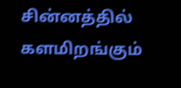சின்னத்தில் களமிறங்கும்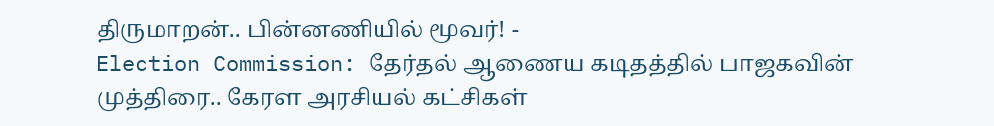திருமாறன்.. பின்னணியில் மூவர்! -
Election Commission: தேர்தல் ஆணைய கடிதத்தில் பாஜகவின் முத்திரை.. கேரள அரசியல் கட்சிகள்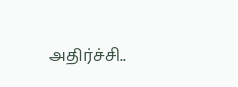அதிர்ச்சி..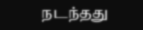நடந்தது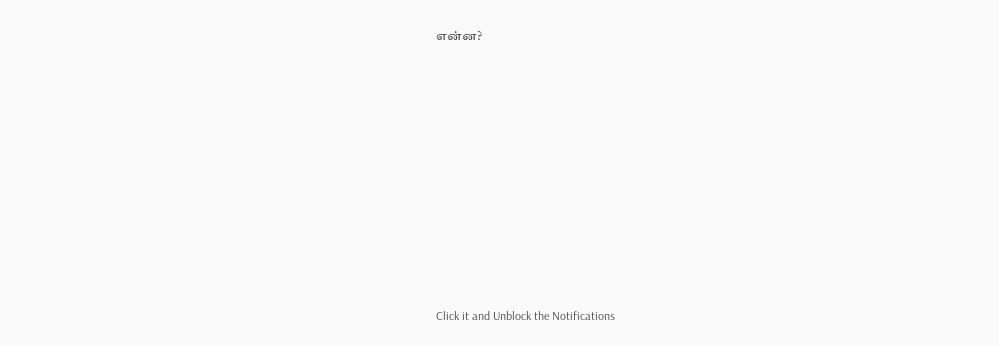என்ன?












Click it and Unblock the Notifications